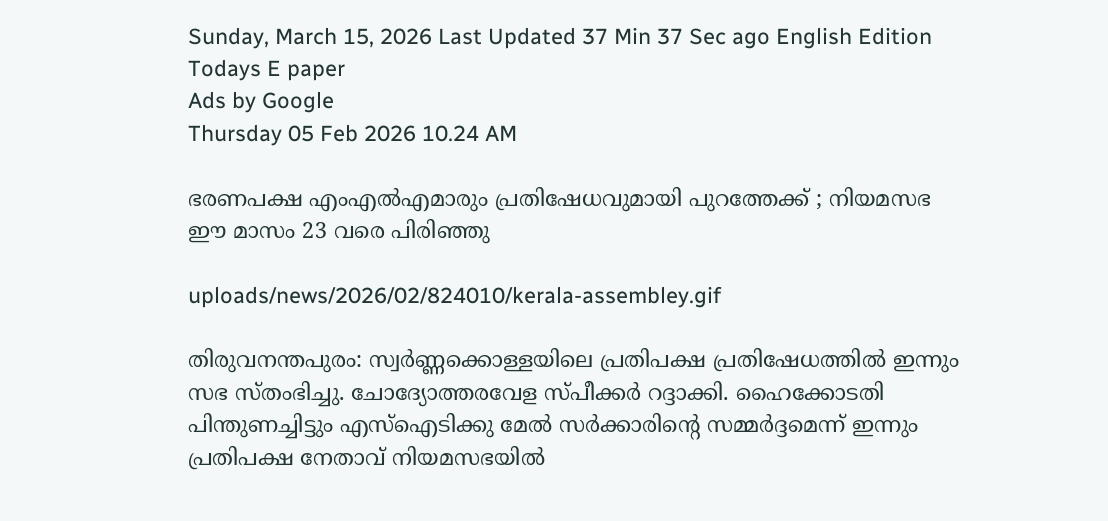Sunday, March 15, 2026 Last Updated 37 Min 37 Sec ago English Edition
Todays E paper
Ads by Google
Thursday 05 Feb 2026 10.24 AM

ഭരണപക്ഷ എംഎല്‍എമാരും പ്രതിഷേധവുമായി പുറത്തേക്ക് ; നിയമസഭ ഈ മാസം 23 വരെ പിരിഞ്ഞു

uploads/news/2026/02/824010/kerala-assembley.gif

തിരുവനന്തപുരം: സ്വര്‍ണ്ണക്കൊള്ളയിലെ പ്രതിപക്ഷ പ്രതിഷേധത്തില്‍ ഇന്നും സഭ സ്തംഭിച്ചു. ചോദ്യോത്തരവേള സ്പീക്കര്‍ റദ്ദാക്കി. ഹൈക്കോടതി പിന്തുണച്ചിട്ടും എസ്‌ഐടിക്കു മേല്‍ സര്‍ക്കാരിന്റെ സമ്മര്‍ദ്ദമെന്ന് ഇന്നും പ്രതിപക്ഷ നേതാവ് നിയമസഭയില്‍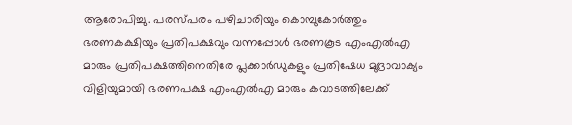ആരോപിച്ചു. പരസ്പരം പഴിചാരിയും കൊമ്പുകോര്‍ത്തും ഭരണകക്ഷിയും പ്രതിപക്ഷവും വന്നപ്പോള്‍ ഭരണകൂട എംഎല്‍എ മാരും പ്രതിപക്ഷത്തിനെതിരേ പ്ലക്കാര്‍ഡുകളും പ്രതിഷേധ മുദ്രാവാക്യം വിളിയുമായി ഭരണപക്ഷ എംഎല്‍എ മാരും കവാടത്തിലേക്ക്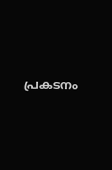പ്രകടനം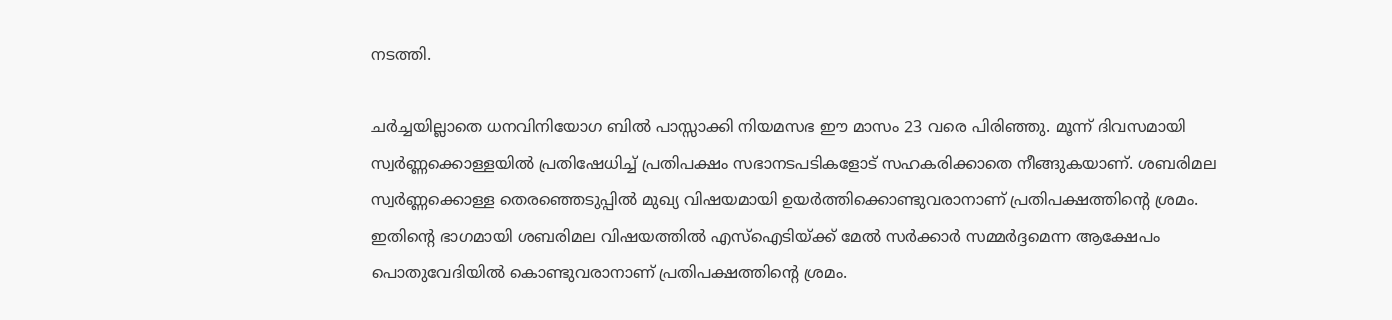നടത്തി.

ചര്‍ച്ചയില്ലാതെ ധനവിനിയോഗ ബില്‍ പാസ്സാക്കി നിയമസഭ ഈ മാസം 23 വരെ പിരിഞ്ഞു. മൂന്ന് ദിവസമായി സ്വര്‍ണ്ണക്കൊള്ളയില്‍ പ്രതിഷേധിച്ച് പ്രതിപക്ഷം സഭാനടപടികളോട് സഹകരിക്കാതെ നീങ്ങുകയാണ്. ശബരിമല സ്വര്‍ണ്ണക്കൊള്ള തെരഞ്ഞെടുപ്പില്‍ മുഖ്യ വിഷയമായി ഉയര്‍ത്തിക്കൊണ്ടുവരാനാണ് പ്രതിപക്ഷത്തിന്റെ ശ്രമം. ഇതിന്റെ ഭാഗമായി ശബരിമല വിഷയത്തില്‍ എസ്‌ഐടിയ്ക്ക് മേല്‍ സര്‍ക്കാര്‍ സമ്മര്‍ദ്ദമെന്ന ആക്ഷേപം പൊതുവേദിയില്‍ കൊണ്ടുവരാനാണ് പ്രതിപക്ഷത്തിന്റെ ശ്രമം.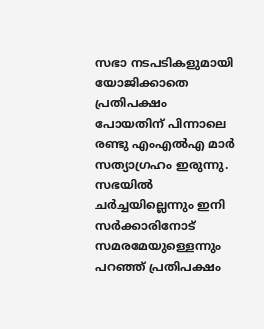സഭാ നടപടികളുമായി യോജിക്കാതെ പ്രതിപക്ഷം പോയതിന് പിന്നാലെ രണ്ടു എംഎല്‍എ മാര്‍ സത്യാഗ്രഹം ഇരുന്നു. സഭയില്‍ ചര്‍ച്ചയില്ലെന്നും ഇനി സര്‍ക്കാരിനോട് സമരമേയുള്ളെന്നും പറഞ്ഞ് പ്രതിപക്ഷം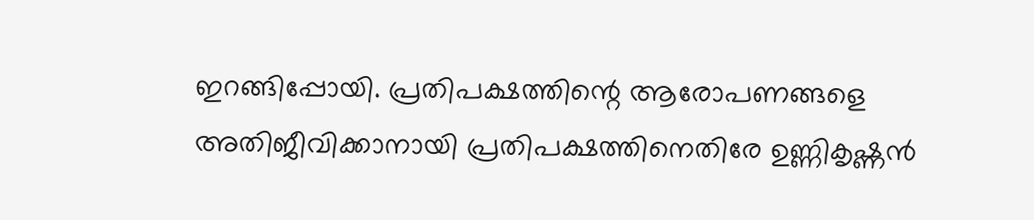ഇറങ്ങിപ്പോയി. പ്രതിപക്ഷത്തിന്റെ ആരോപണങ്ങളെ അതിജീവിക്കാനായി പ്രതിപക്ഷത്തിനെതിരേ ഉണ്ണികൃഷ്ണന്‍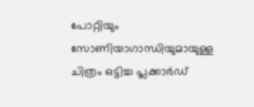പോറ്റിയും സോണിയാഗാന്ധിയുമായുള്ള ചിത്രം ഒട്ടിച്ച പ്ലക്കാര്‍ഡ്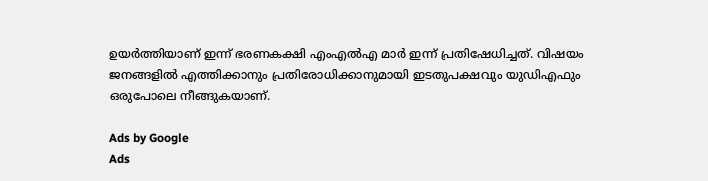ഉയര്‍ത്തിയാണ് ഇന്ന് ഭരണകക്ഷി എംഎല്‍എ മാര്‍ ഇന്ന് പ്രതിഷേധിച്ചത്. വിഷയം ജനങ്ങളില്‍ എത്തിക്കാനും പ്രതിരോധിക്കാനുമായി ഇടതുപക്ഷവും യുഡിഎഫും ഒരുപോലെ നീങ്ങുകയാണ്.

Ads by Google
Ads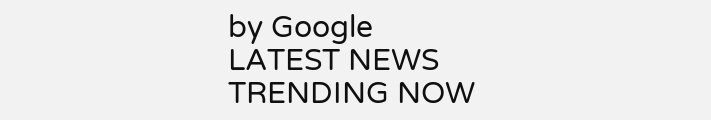by Google
LATEST NEWS
TRENDING NOW